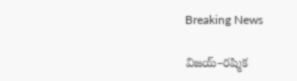Breaking News

విజయ్–రష్మిక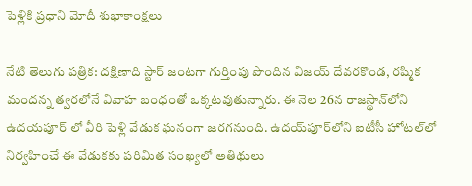పెళ్లికి ప్రధాని మోదీ శుభాకాంక్షలు

నేటి తెలుగు పత్రిక: దక్షిణాది స్టార్ జంటగా గుర్తింపు పొందిన విజయ్ దేవరకొండ, రష్మిక మందన్న త్వరలోనే వివాహ బంధంతో ఒక్కటవుతున్నారు. ఈ నెల 26న రాజస్థాన్‌లోని ఉదయపూర్ లో వీరి పెళ్లి వేడుక ఘనంగా జరగనుంది. ఉదయ్‌పూర్‌లోని ఐటీసీ హోటల్‌లో నిర్వహించే ఈ వేడుకకు పరిమిత సంఖ్యలో అతిథులు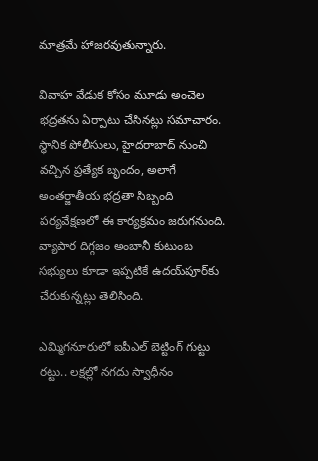మాత్రమే హాజరవుతున్నారు.

వివాహ వేడుక కోసం మూడు అంచెల భద్రతను ఏర్పాటు చేసినట్లు సమాచారం. స్థానిక పోలీసులు, హైదరాబాద్ నుంచి వచ్చిన ప్రత్యేక బృందం, అలాగే అంతర్జాతీయ భద్రతా సిబ్బంది పర్యవేక్షణలో ఈ కార్యక్రమం జరుగనుంది. వ్యాపార దిగ్గజం అంబానీ కుటుంబ సభ్యులు కూడా ఇప్పటికే ఉదయ్‌పూర్‌కు చేరుకున్నట్లు తెలిసింది.

ఎమ్మిగనూరులో ఐపీఎల్ బెట్టింగ్ గుట్టు రట్టు.. లక్షల్లో నగదు స్వాధీనం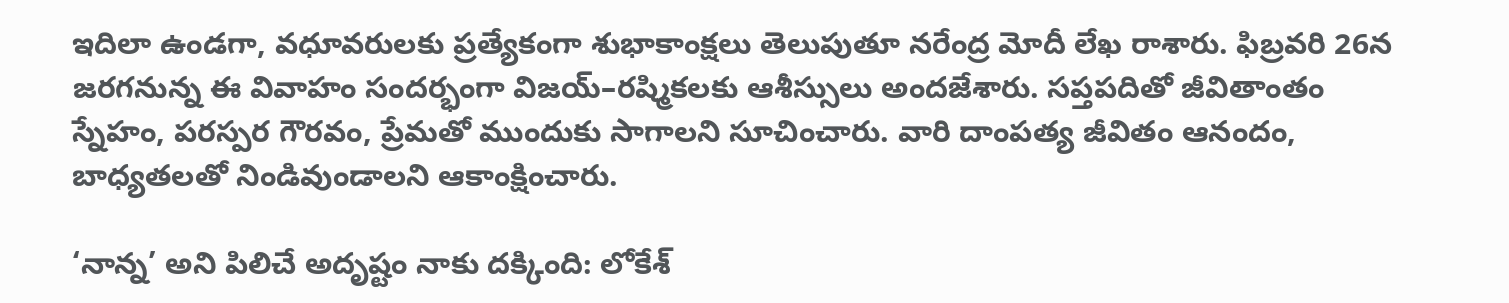ఇదిలా ఉండగా, వధూవరులకు ప్రత్యేకంగా శుభాకాంక్షలు తెలుపుతూ నరేంద్ర మోదీ లేఖ రాశారు. ఫిబ్రవరి 26న జరగనున్న ఈ వివాహం సందర్భంగా విజయ్–రష్మికలకు ఆశీస్సులు అందజేశారు. సప్తపదితో జీవితాంతం స్నేహం, పరస్పర గౌరవం, ప్రేమతో ముందుకు సాగాలని సూచించారు. వారి దాంపత్య జీవితం ఆనందం, బాధ్యతలతో నిండివుండాలని ఆకాంక్షించారు.

‘నాన్న’ అని పిలిచే అదృష్టం నాకు దక్కింది: లోకేశ్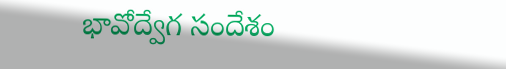భావోద్వేగ సందేశం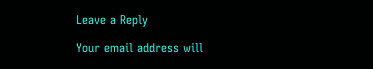Leave a Reply

Your email address will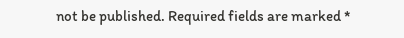not be published. Required fields are marked *